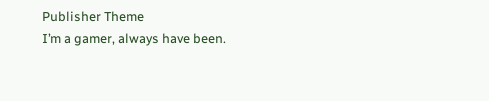Publisher Theme
I’m a gamer, always have been.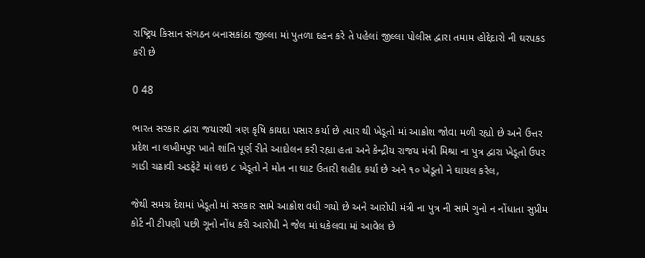રાષ્ટ્રિય કિસાન સંગઠન બનાસકાંઠા જીલ્લા માં પુતળા દહન કરે તે પહેલાં જીલ્લા પોલીસ દ્વારા તમામ હોદ્દેદારો ની ઘરપકડ કરી છે

0 48

ભારત સરકાર દ્વારા જયારથી ત્રણ કૃષિ કાયદા પસાર કર્યા છે ત્યાર થી ખેડૂતો માં આક્રોશ જોવા મળી રહ્યો છે અને ઉત્તર પ્રદેશ ના લખીમપુર ખાતે શાંતિ પૂર્ણ રીતે આદોલન કરી રહ્યા હતા અને કેન્દ્રીય રાજય મંત્રી મિશ્રા ના પુત્ર દ્વારા ખેડૂતો ઉપર ગાડી ચઢાવી અડફેટે માં લઇ ૮ ખેડૂતો ને મોત ના ઘાટ ઉતારી શહીદ કર્યા છે અને ૧૦ ખેડૂતો ને ઘાયલ કરેલ,

જેથી સમગ્ર દેશમાં ખેડૂતો માં સરકાર સામે આક્રોશ વધી ગયો છે અને આરોપી મંત્રી ના પુત્ર ની સામે ગુનો ન નોંધાતા સુપ્રીમ કોર્ટ ની ટીપણી પછી ગૂનો નોંધ કરી આરોપી ને જેલ માં ધકેલવા માં આવેલ છે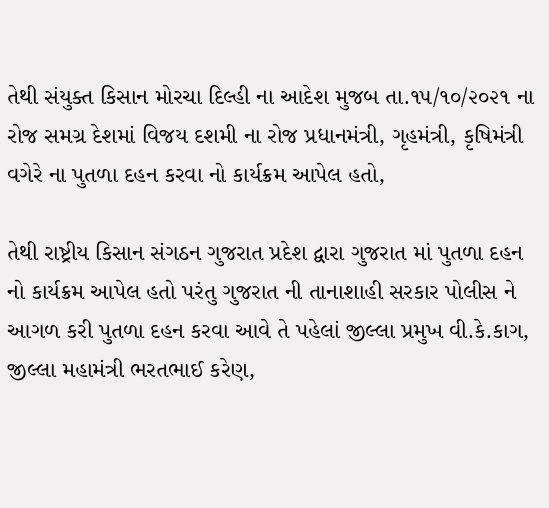તેથી સંયુક્ત કિસાન મોરચા દિલ્હી ના આદેશ મુજબ તા.૧૫/૧૦/૨૦૨૧ ના રોજ સમગ્ર દેશમાં વિજય દશમી ના રોજ પ્રધાનમંત્રી, ગૃહમંત્રી, કૃષિમંત્રી વગેરે ના પુતળા દહન કરવા નો કાર્યક્રમ આપેલ હતો,

તેથી રાષ્ટ્રીય કિસાન સંગઠન ગુજરાત પ્રદેશ દ્વારા ગુજરાત માં પુતળા દહન નો કાર્યક્રમ આપેલ હતો પરંતુ ગુજરાત ની તાનાશાહી સરકાર પોલીસ ને આગળ કરી પુતળા દહન કરવા આવે તે પહેલાં જીલ્લા પ્રમુખ વી.કે.કાગ, જીલ્લા મહામંત્રી ભરતભાઈ કરેણ,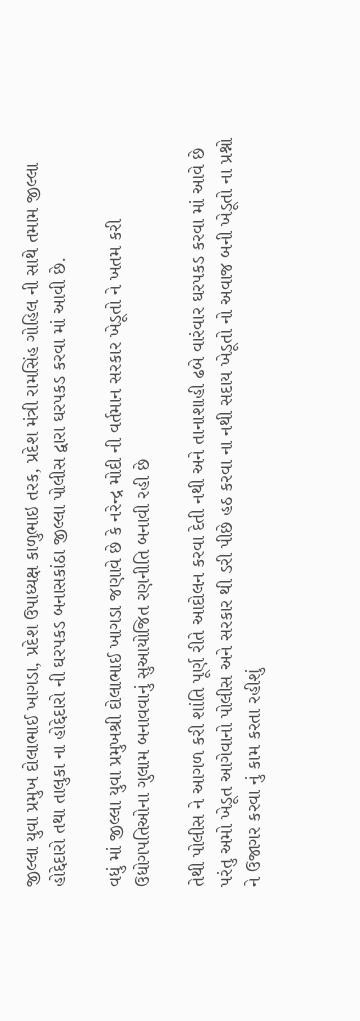જીલ્લા યુવા પ્રમુખ દોલાભાઈ ખાગડા, પ્રદેશ ઉપાધ્યક્ષ કાળુભાઇ તરક, પ્રદેશ મંત્રી રામસિંહ ગોહિલ ની સાથે તમામ જીલ્લા હોદ્દેદારો તથા તાલુકા ના હોદ્દેદારો ની ઘરપકડ બનાસકાંઠા જીલ્લા પોલીસ દ્વારા ઘરપકડ કરવા માં આવી છે.

વધું માં જીલ્લા યુવા પ્રમુખશ્રી દોલાભાઈ ખાગડા જણાવે છે કે નરેન્દ્ર મોદી ની વર્તમાન સરકાર ખેડૂતો ને ખતમ કરી ઉધોગપતિઓના ગુલામ બનાવવાનું સુઆયોજિત રણનીતિ બનાવી રહી છે

તેથી પોલીસ ને આગળ કરી શાંતિ પૂર્ણ રીતે આદોલન કરવા દેતી નથી અને તાનાશાહી ઢબે વારંવાર ઘરપકડ કરવા માં આવે છે પરંતુ અમો ખેડૂત આગેવાનો પોલીસ અને સરકાર થી ડરી પીછે હઠ કરવા ના નથી સદાય ખેડૂતો નો અવાજ બની ખેડૂતો ના પ્રશ્નો ને ઉજાગર કરવા નું કામ કરતા રહીશું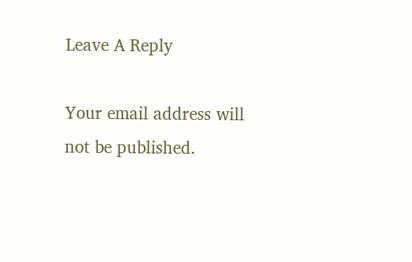Leave A Reply

Your email address will not be published.